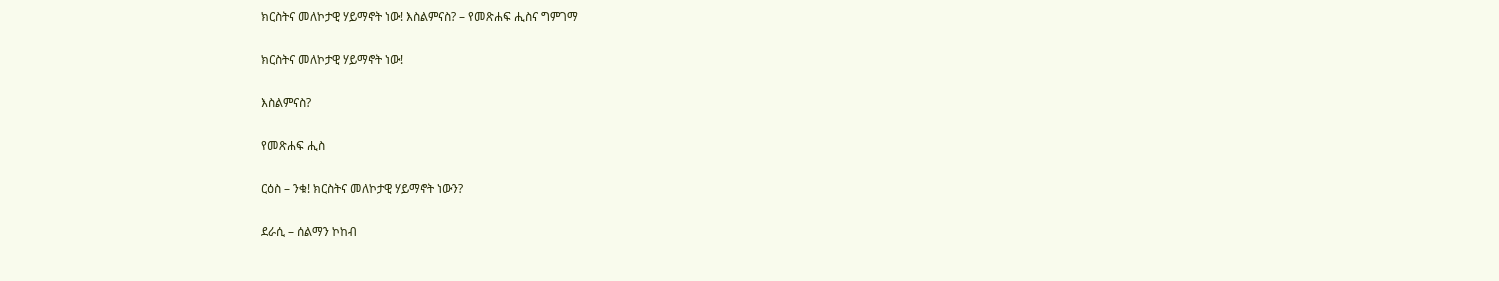ክርስትና መለኮታዊ ሃይማኖት ነው! እስልምናስ? – የመጽሐፍ ሒስና ግምገማ

ክርስትና መለኮታዊ ሃይማኖት ነው!

እስልምናስ?

የመጽሐፍ ሒስ

ርዕስ – ንቁ! ክርስትና መለኮታዊ ሃይማኖት ነውን?

ደራሲ – ሰልማን ኮከብ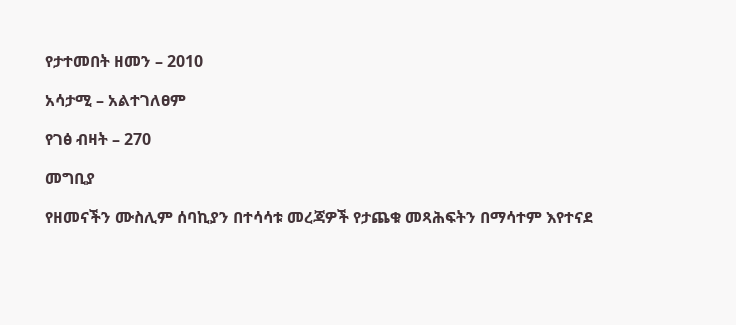የታተመበት ዘመን – 2010

አሳታሚ – አልተገለፀም

የገፅ ብዛት – 270

መግቢያ

የዘመናችን ሙስሊም ሰባኪያን በተሳሳቱ መረጃዎች የታጨቁ መጻሕፍትን በማሳተም እየተናደ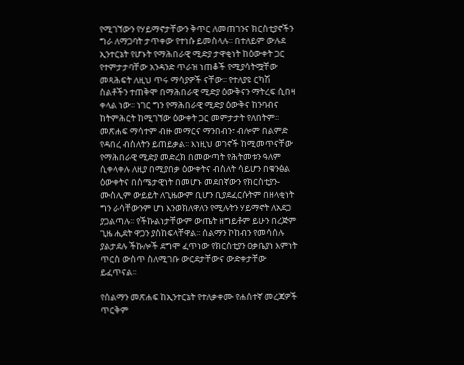የሚገኘውን የሃይማኖታቸውን ቅጥር ለመጠገንና ክርስቲያኖችን ግራ ለማጋባት ታጥቀው የተነሱ ይመስላሉ፡፡ በተለይም ውሉደ ኢንተርኔት የሆኑት የማሕበራዊ ሚድያ ታዋቂነት ከዕውቀት ጋር የተምታታባቸው አንዳንድ ጥራዝ ነጠቆች የሚያሳትሟቸው መጻሕፍት ለዚህ ጥሩ ማሳያዎች ናቸው፡፡ የተለያዩ ርካሽ ስልቶችን ተጠቅሞ በማሕበራዊ ሚድያ ዕውቅናን ማትረፍ ሲበዛ ቀላል ነው፡፡ ነገር ግን የማሕበራዊ ሚድያ ዕውቅና ከንባብና ከትምሕርት ከሚገኘው ዕውቀት ጋር መምታታት የለበትም፡፡ መጽሐፍ ማሳተም ብዙ መማርና ማንበብን፣ ብሎም በልምድ የዳበረ ብስለትን ይጠይቃል፡፡ እነዚህ ወገኖች ከሚመጥናቸው የማሕበራዊ ሚድያ መድረክ በመውጣት የሕትመቱን ዓለም ሲቀላቀሉ ለዚያ በሚያበቃ ዕውቀትና ብስለት ሳይሆን በቁንፅል ዕውቀትና በስሜታዊነት በመሆኑ መደበኛውን የክርስቲያን-ሙስሊም ውይይት ለጊዜውም ቢሆን ቢያደፈርሱትም በዘላቂነት ግን ራሳቸውንም ሆነ እንወክለዋለን የሚሉትን ሃይማኖት ለአደጋ ያጋልጣሉ፡፡ የችኩልነታቸውም ውጤት ዘግይቶም ይሁን በረጅም ጊዜ ሒደት ዋጋን ያስከፍላቸዋል፡፡ ሰልማን ኮከብን የመሳሰሉ ያልታደሉ ችኩሎች ደግሞ ፈጥነው የክርስቲያን ዐቃቤያነ እምነት ጥርስ ውስጥ ስለሚገቡ ውርደታቸውና ውድቀታቸው ይፈጥናል፡፡

የሰልማን መጽሐፍ ከኢንተርኔት የተለቃቀሙ የሐሰተኛ መረጃዎች ጥርቅም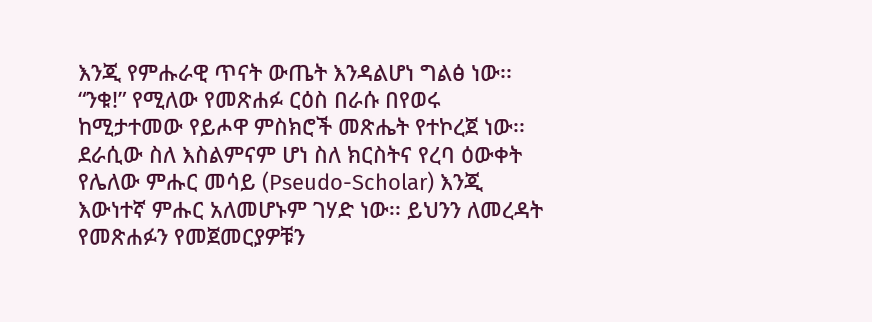እንጂ የምሑራዊ ጥናት ውጤት እንዳልሆነ ግልፅ ነው፡፡ “ንቁ!” የሚለው የመጽሐፉ ርዕስ በራሱ በየወሩ ከሚታተመው የይሖዋ ምስክሮች መጽሔት የተኮረጀ ነው፡፡ ደራሲው ስለ እስልምናም ሆነ ስለ ክርስትና የረባ ዕውቀት የሌለው ምሑር መሳይ (Pseudo-Scholar) እንጂ እውነተኛ ምሑር አለመሆኑም ገሃድ ነው፡፡ ይህንን ለመረዳት የመጽሐፉን የመጀመርያዎቹን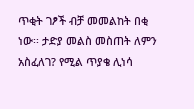ጥቂት ገፆች ብቻ መመልከት በቂ ነው፡፡ ታድያ መልስ መስጠት ለምን አስፈለገ? የሚል ጥያቄ ሊነሳ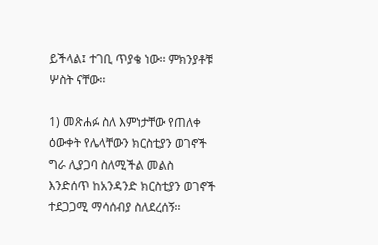ይችላል፤ ተገቢ ጥያቄ ነው፡፡ ምክንያቶቹ ሦስት ናቸው፡፡

1) መጽሐፉ ስለ እምነታቸው የጠለቀ ዕውቀት የሌላቸውን ክርስቲያን ወገኖች ግራ ሊያጋባ ስለሚችል መልስ እንድሰጥ ከአንዳንድ ክርስቲያን ወገኖች ተደጋጋሚ ማሳሰብያ ስለደረሰኝ፡፡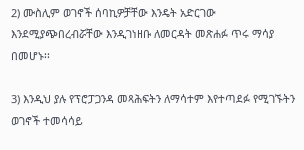2) ሙስሊም ወገኖች ሰባኪዎቻቸው እንዴት አድርገው እንደሚያጭበረብሯቸው እንዲገነዘቡ ለመርዳት መጽሐፉ ጥሩ ማሳያ በመሆኑ፡፡

3) እንዲህ ያሉ የፕሮፓጋንዳ መጻሕፍትን ለማሳተም እየተጣደፉ የሚገኙትን ወገኖች ተመሳሳይ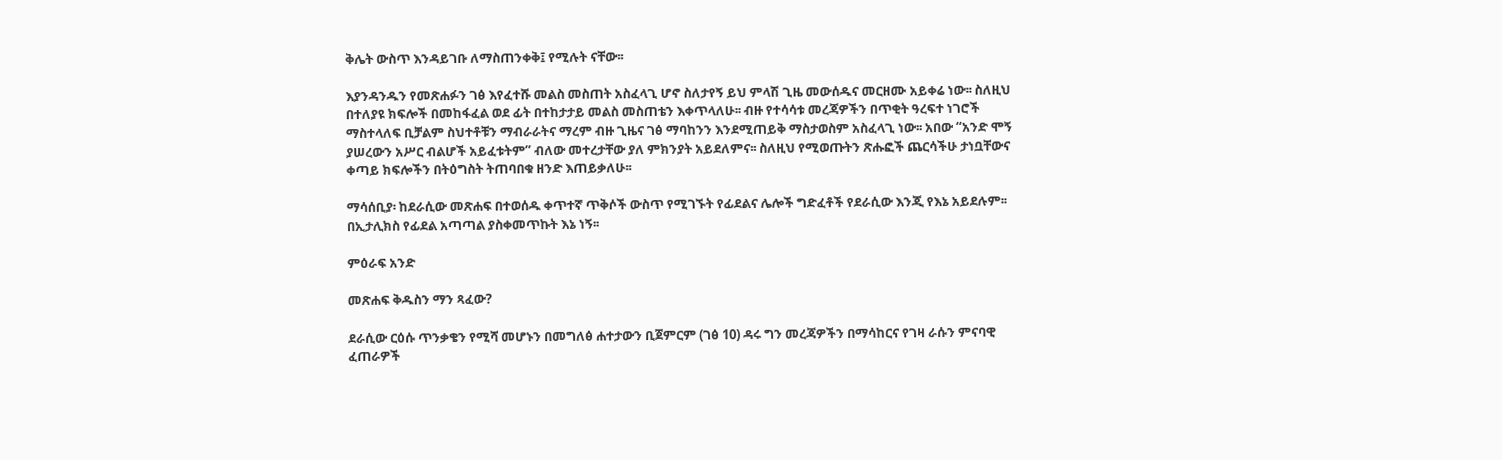ቅሌት ውስጥ እንዳይገቡ ለማስጠንቀቅ፤ የሚሉት ናቸው፡፡

እያንዳንዱን የመጽሐፉን ገፅ እየፈተሹ መልስ መስጠት አስፈላጊ ሆኖ ስለታየኝ ይህ ምላሽ ጊዜ መውሰዱና መርዘሙ አይቀሬ ነው፡፡ ስለዚህ በተለያዩ ክፍሎች በመከፋፈል ወደ ፊት በተከታታይ መልስ መስጠቴን እቀጥላለሁ፡፡ ብዙ የተሳሳቱ መረጃዎችን በጥቂት ዓረፍተ ነገሮች ማስተላለፍ ቢቻልም ስህተቶቹን ማብራራትና ማረም ብዙ ጊዜና ገፅ ማባከንን እንደሚጠይቅ ማስታወስም አስፈላጊ ነው፡፡ አበው “አንድ ሞኝ ያሠረውን አሥር ብልሆች አይፈቱትም” ብለው መተረታቸው ያለ ምክንያት አይደለምና፡፡ ስለዚህ የሚወጡትን ጽሑፎች ጨርሳችሁ ታነቧቸውና ቀጣይ ክፍሎችን በትዕግስት ትጠባበቁ ዘንድ እጠይቃለሁ፡፡

ማሳሰቢያ፡ ከደራሲው መጽሐፍ በተወሰዱ ቀጥተኛ ጥቅሶች ውስጥ የሚገኙት የፊደልና ሌሎች ግድፈቶች የደራሲው እንጂ የእኔ አይደሉም፡፡ በኢታሊክስ የፊደል አጣጣል ያስቀመጥኩት እኔ ነኝ፡፡

ምዕራፍ አንድ

መጽሐፍ ቅዱስን ማን ጻፈው?

ደራሲው ርዕሱ ጥንቃቄን የሚሻ መሆኑን በመግለፅ ሐተታውን ቢጀምርም (ገፅ 10) ዳሩ ግን መረጃዎችን በማሳከርና የገዛ ራሱን ምናባዊ ፈጠራዎች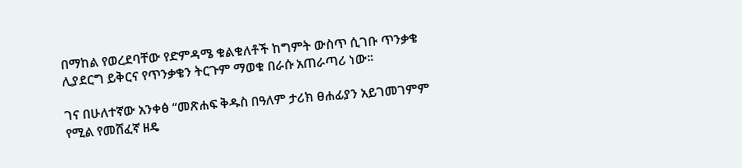በማከል የወረደባቸው የድምዳሜ ቁልቁለቶች ከግምት ውስጥ ሲገቡ ጥንቃቄ ሊያደርግ ይቅርና የጥንቃቄን ትርጉም ማወቁ በራሱ አጠራጣሪ ነው፡፡

ገና በሁለተኛው አንቀፅ “መጽሐፍ ቅዱስ በዓለም ታሪክ ፀሐፊያን አይገመገምም የሚል የመሸፈኛ ዘዴ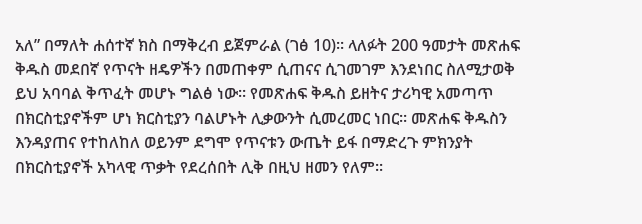አለ” በማለት ሐሰተኛ ክስ በማቅረብ ይጀምራል (ገፅ 10)፡፡ ላለፉት 200 ዓመታት መጽሐፍ ቅዱስ መደበኛ የጥናት ዘዴዎችን በመጠቀም ሲጠናና ሲገመገም እንደነበር ስለሚታወቅ ይህ አባባል ቅጥፈት መሆኑ ግልፅ ነው፡፡ የመጽሐፍ ቅዱስ ይዘትና ታሪካዊ አመጣጥ በክርስቲያኖችም ሆነ ክርስቲያን ባልሆኑት ሊቃውንት ሲመረመር ነበር፡፡ መጽሐፍ ቅዱስን እንዳያጠና የተከለከለ ወይንም ደግሞ የጥናቱን ውጤት ይፋ በማድረጉ ምክንያት በክርስቲያኖች አካላዊ ጥቃት የደረሰበት ሊቅ በዚህ ዘመን የለም፡፡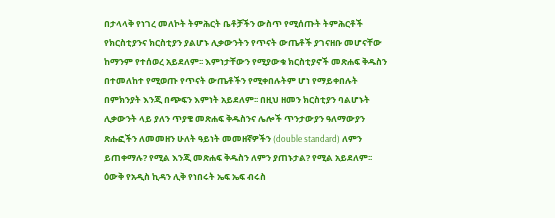በታላላቅ የነገረ መለኮት ትምሕርት ቤቶቻችን ውስጥ የሚሰጡት ትምሕርቶች የክርስቲያንና ክርስቲያን ያልሆኑ ሊቃውንትን የጥናት ውጤቶች ያገናዘቡ መሆናቸው ከማንም የተሰወረ አይደለም፡፡ እምነታቸውን የሚያውቁ ክርስቲያኖች መጽሐፍ ቅዱስን በተመለከተ የሚወጡ የጥናት ውጤቶችን የሚቀበሉትም ሆነ የማይቀበሉት በምክንያት እንጂ በጭፍን እምነት አይደለም፡፡ በዚህ ዘመን ክርስቲያን ባልሆኑት ሊቃውንት ላይ ያለን ጥያቄ መጽሐፍ ቅዱስንና ሌሎች ጥንታውያን ዓለማውያን ጽሑፎችን ለመመዘን ሁለት ዓይነት መመዘኛዎችን (double standard) ለምን ይጠቀማሉ? የሚል እንጂ መጽሐፍ ቅዱስን ለምን ያጠኑታል? የሚል አይደለም፡፡  ዕውቅ የአዲስ ኪዳን ሊቅ የነበሩት ኤፍ ኤፍ ብሩስ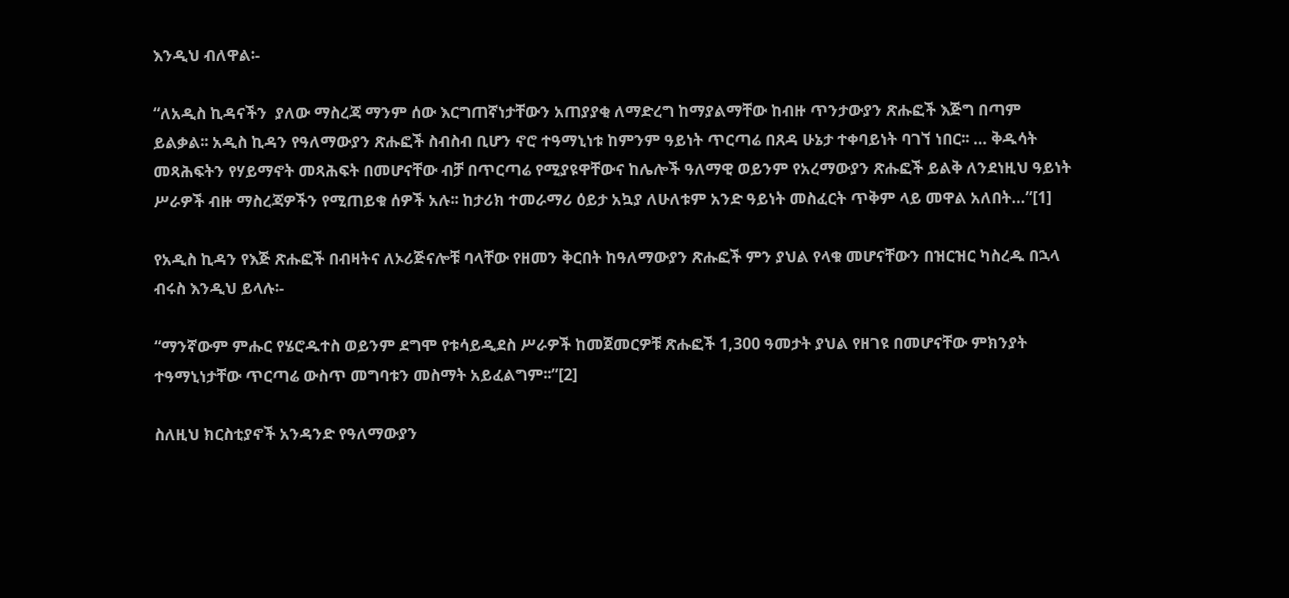እንዲህ ብለዋል፡-

“ለአዲስ ኪዳናችን  ያለው ማስረጃ ማንም ሰው እርግጠኛነታቸውን አጠያያቂ ለማድረግ ከማያልማቸው ከብዙ ጥንታውያን ጽሑፎች እጅግ በጣም ይልቃል፡፡ አዲስ ኪዳን የዓለማውያን ጽሑፎች ስብስብ ቢሆን ኖሮ ተዓማኒነቱ ከምንም ዓይነት ጥርጣሬ በጸዳ ሁኔታ ተቀባይነት ባገኘ ነበር፡፡ … ቅዱሳት መጻሕፍትን የሃይማኖት መጻሕፍት በመሆናቸው ብቻ በጥርጣሬ የሚያዩዋቸውና ከሌሎች ዓለማዊ ወይንም የአረማውያን ጽሑፎች ይልቅ ለንደነዚህ ዓይነት ሥራዎች ብዙ ማስረጃዎችን የሚጠይቁ ሰዎች አሉ፡፡ ከታሪክ ተመራማሪ ዕይታ አኳያ ለሁለቱም አንድ ዓይነት መስፈርት ጥቅም ላይ መዋል አለበት…”[1]

የአዲስ ኪዳን የእጅ ጽሑፎች በብዛትና ለኦሪጅናሎቹ ባላቸው የዘመን ቅርበት ከዓለማውያን ጽሑፎች ምን ያህል የላቁ መሆናቸውን በዝርዝር ካስረዱ በኋላ ብሩስ እንዲህ ይላሉ፡-

“ማንኛውም ምሑር የሄሮዱተስ ወይንም ደግሞ የቱሳይዲደስ ሥራዎች ከመጀመርዎቹ ጽሑፎች 1,300 ዓመታት ያህል የዘገዩ በመሆናቸው ምክንያት ተዓማኒነታቸው ጥርጣሬ ውስጥ መግባቱን መስማት አይፈልግም፡፡”[2]

ስለዚህ ክርስቲያኖች አንዳንድ የዓለማውያን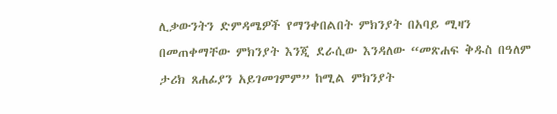ሊቃውንትን ድምዳሜዎች የማንቀበልበት ምክንያት በአባይ ሚዛን በመጠቀማቸው ምክንያት እንጂ ደራሲው እንዳለው “መጽሐፍ ቅዱስ በዓለም ታሪክ ጸሐፊያን አይገመገምም” ከሚል ምክንያት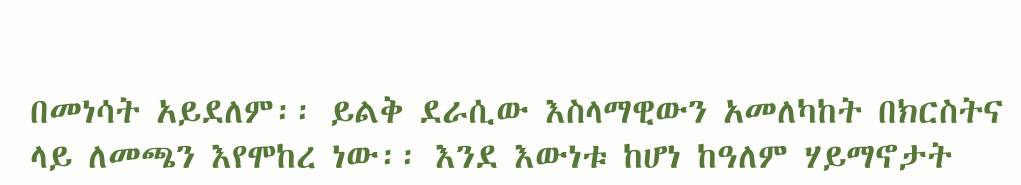በመነሳት አይደለም፡፡ ይልቅ ደራሲው እስላማዊውን አመለካከት በክርስትና ላይ ለመጫን እየሞከረ ነው፡፡ እንደ እውነቱ ከሆነ ከዓለም ሃይማኖታት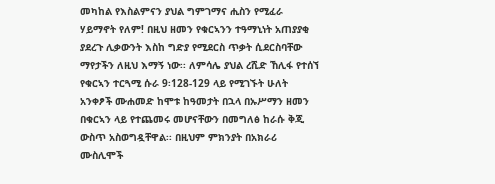መካከል የእስልምናን ያህል ግምገማና ሒስን የሚፈራ ሃይማኖት የለም! በዚህ ዘመን የቁርኣንን ተዓማኒነት አጠያያቂ ያደረጉ ሊቃውንት እስከ ግድያ የሚደርስ ጥቃት ሲደርስባቸው ማየታችን ለዚህ እማኝ ነው፡፡ ለምሳሌ ያህል ረሺድ ኸሊፋ የተሰኘ የቁርኣን ተርጓሚ ሱራ 9፡128-129 ላይ የሚገኙት ሁለት አንቀፆች ሙሐመድ ከሞቱ ከዓመታት በኋላ በኡሥማን ዘመን በቁርኣን ላይ የተጨመሩ መሆናቸውን በመግለፅ ከራሱ ቅጂ ውስጥ አስወግዷቸዋል፡፡ በዚህም ምክንያት በአክራሪ ሙስሊሞች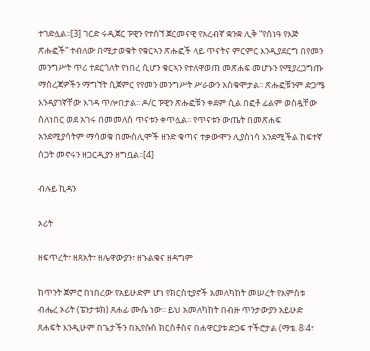ተገድሏል፡፡[3] ገርድ ሩዲጀር ፑዊን የተሰኘ ጀርመናዊ የአረብኛ ቋንቋ ሊቅ “የሰነዓ የእጅ ጽሑፎች” ተብለው በሚታወቁት የቁርኣን ጽሑፎች ላይ ጥናትና ምርምር እንዲያደርግ በየመን መንግሥት ጥሪ ተደርጎለት የነበረ ሲሆን ቁርኣን የተለዋወጠ መጽሐፍ መሆኑን የሚያረጋግጡ ማስረጃዎችን ማግኘት ሲጀምር የየመን መንግሥት ሥራውን አስቁሞታል፡፡ ጽሑፎቹንም ድጋሜ እንዳያገኛቸው እገዳ ጥሎበታል፡፡ ዶ/ር ፑዊን ጽሑፎቹን ቀደም ሲል በፎቶ ፊልም ወስዷቸው ስለነበር ወደ አገሩ በመመለስ ጥናቱን ቀጥሏል፡፡ የጥናቱን ውጤት በመጽሐፍ አንደሚያሳትም ማሳወቁ በሙስሊሞች ዘንድ ቁጣና ተቃውሞን ሊያስነሳ እንደሚችል ከፍተኛ ስጋት መኖሩን ዘጋርዲያን ዘግቧል፡፡[4]

ብሉይ ኪዳን

ኦሪት

ዘፍጥረት፣ ዘጸአት፣ ዘሌዋውያን፣ ዘኁልቁና ዘዳግም

ከጥንት ጀምሮ በነበረው የአይሁድም ሆነ የክርስቲያኖች አመለካከት መሠረት የአምስቱ ብሔረ ኦሪት (ፔንታቱክ) ጸሐፊ ሙሴ ነው፡፡ ይህ አመለካከት በብዙ ጥንታውያን አይሁድ ጸሐፍት እንዲሁም በጌታችን በኢየሱስ ክርስቶስና በሐዋርያቱ ድጋፍ ተችሮታል (ማቴ. 8፡4፣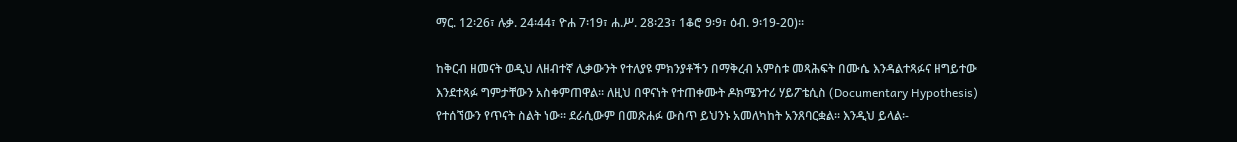ማር. 12፡26፣ ሉቃ. 24፡44፣ ዮሐ 7፡19፣ ሐ.ሥ. 28፡23፣ 1ቆሮ 9፡9፣ ዕብ. 9፡19-20)፡፡

ከቅርብ ዘመናት ወዲህ ለዘብተኛ ሊቃውንት የተለያዩ ምክንያቶችን በማቅረብ አምስቱ መጻሕፍት በሙሴ እንዳልተጻፉና ዘግይተው እንደተጻፉ ግምታቸውን አስቀምጠዋል፡፡ ለዚህ በዋናነት የተጠቀሙት ዶክሜንተሪ ሃይፖቴሲስ (Documentary Hypothesis) የተሰኘውን የጥናት ስልት ነው፡፡ ደራሲውም በመጽሐፉ ውስጥ ይህንኑ አመለካከት አንጸባርቋል፡፡ እንዲህ ይላል፡-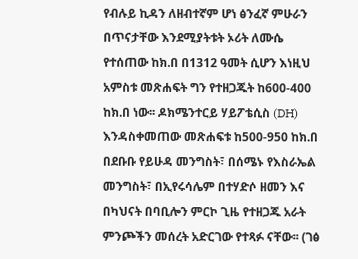የብሉይ ኪዳን ለዘብተኛም ሆነ ፅንፈኛ ምሁራን በጥናታቸው እንደሚያትቱት ኦሪት ለሙሴ የተሰጠው ከክ.በ በ1312 ዓመት ሲሆን እነዚህ አምስቱ መጽሐፍት ግን የተዘጋጁት ከ600-400 ከክ.በ ነው፡፡ ዶክሜንተርይ ሃይፖቴሲስ (DH) እንዳስቀመጠው መጽሐፍቱ ከ500-950 ከክ.በ በደቡቡ የይሁዳ መንግስት፣ በሰሜኑ የእስራኤል መንግስት፣ በኢየሩሳሌም በተሃድሶ ዘመን እና በካህናት በባቢሎን ምርኮ ጊዜ የተዘጋጁ አራት ምንጮችን መሰረት አድርገው የተጻፉ ናቸው፡፡ (ገፅ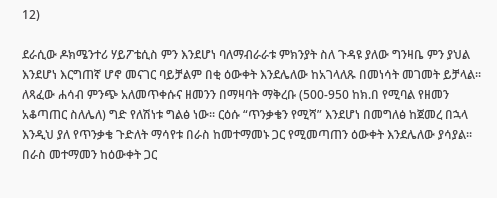12)

ደራሲው ዶክሜንተሪ ሃይፖቴሲስ ምን እንደሆነ ባለማብራራቱ ምክንያት ስለ ጉዳዩ ያለው ግንዛቤ ምን ያህል እንደሆነ እርግጠኛ ሆኖ መናገር ባይቻልም በቂ ዕውቀት እንደሌለው ከአገላለጹ በመነሳት መገመት ይቻላል፡፡ ለጻፈው ሐሳብ ምንጭ አለመጥቀሱና ዘመንን በማዛባት ማቅረቡ (500-950 ከክ.በ የሚባል የዘመን አቆጣጠር ስለሌለ) ግድ የለሽነቱ ግልፅ ነው፡፡ ርዕሱ “ጥንቃቄን የሚሻ” እንደሆነ በመግለፅ ከጀመረ በኋላ እንዲህ ያለ የጥንቃቄ ጉድለት ማሳየቱ በራስ ከመተማመኑ ጋር የሚመጣጠን ዕውቀት እንደሌለው ያሳያል፡፡ በራስ መተማመን ከዕውቀት ጋር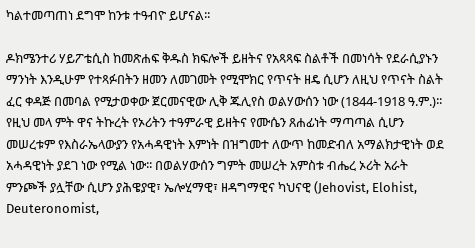ካልተመጣጠነ ደግሞ ከንቱ ተዓብዮ ይሆናል፡፡

ዶክሜንተሪ ሃይፖቴሲስ ከመጽሐፍ ቅዱስ ክፍሎች ይዘትና የአጻጻፍ ስልቶች በመነሳት የደራሲያኑን ማንነት እንዲሁም የተጻፉበትን ዘመን ለመገመት የሚሞክር የጥናት ዘዴ ሲሆን ለዚህ የጥናት ስልት ፈር ቀዳጅ በመባል የሚታወቀው ጀርመናዊው ሊቅ ጁሊየስ ወልሃውሰን ነው (1844-1918 ዓ.ም.)፡፡ የዚህ መላ ምት ዋና ትኩረት የኦሪትን ተዓምራዊ ይዘትና የሙሴን ጸሐፊነት ማጣጣል ሲሆን መሠረቱም የእስራኤላውያን የአሓዳዊነት እምነት በዝግመተ ለውጥ ከመድብለ አማልክታዊነት ወደ አሓዳዊነት ያደገ ነው የሚል ነው፡፡ በወልሃውሰን ግምት መሠረት አምስቱ ብሔረ ኦሪት አራት ምንጮች ያሏቸው ሲሆን ያሕዌያዊ፣ ኤሎሂማዊ፣ ዘዳግማዊና ካህናዊ (Jehovist, Elohist, Deuteronomist,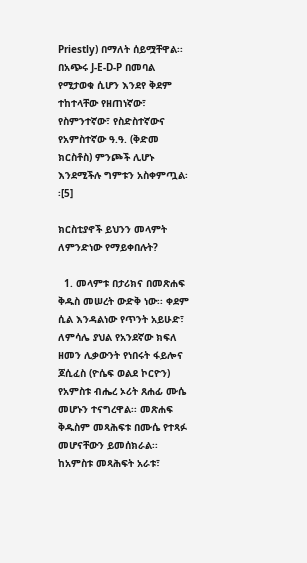Priestly) በማለት ሰይሟቸዋል፡፡ በአጭሩ J-E-D-P በመባል የሚታወቁ ሲሆን እንደየ ቅደም ተከተላቸው የዘጠነኛው፣ የስምንተኛው፣ የስድስተኛውና የአምስተኛው ዓ.ዓ. (ቅድመ ክርስቶስ) ምንጮች ሊሆኑ እንደሚችሉ ግምቱን አስቀምጧል፡፡[5]

ክርስቲያኖች ይህንን መላምት ለምንድነው የማይቀበሉት?

  1. መላምቱ በታሪክና በመጽሐፍ ቅዱስ መሠረት ውድቅ ነው፡፡ ቀደም ሲል እንዳልነው የጥንት አይሁድ፣ ለምሳሌ ያህል የአንደኛው ክፍለ ዘመን ሊቃውንት የነበሩት ፋይሎና ጆሲፈስ (ዮሴፍ ወልደ ኮርዮን) የአምስቱ ብሔረ ኦሪት ጸሐፊ ሙሴ መሆኑን ተናግረዋል፡፡ መጽሐፍ ቅዱስም መጻሕፍቱ በሙሴ የተጻፉ መሆናቸውን ይመሰክራል፡፡ ከአምስቱ መጻሕፍት አራቱ፣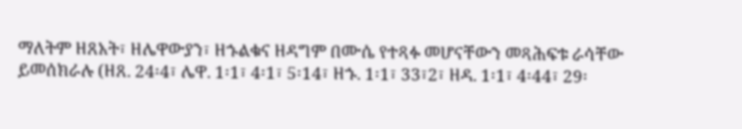ማለትም ዘጸአት፣ ዘሌዋውያን፣ ዘኁልቁና ዘዳግም በሙሴ የተጻፉ መሆናቸውን መጻሕፍቱ ራሳቸው ይመሰክራሉ (ዘጸ. 24፡4፣ ሌዋ. 1፡1፣ 4፡1፣ 5፡14፣ ዘኁ. 1፡1፣ 33፣2፣ ዘዳ. 1፡1፣ 4፡44፣ 29፡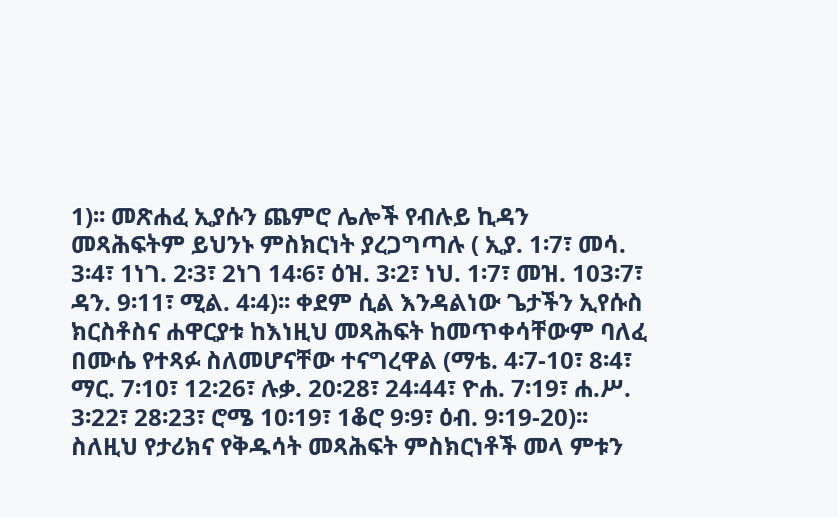1)፡፡ መጽሐፈ ኢያሱን ጨምሮ ሌሎች የብሉይ ኪዳን መጻሕፍትም ይህንኑ ምስክርነት ያረጋግጣሉ ( ኢያ. 1፡7፣ መሳ. 3፡4፣ 1ነገ. 2፡3፣ 2ነገ 14፡6፣ ዕዝ. 3፡2፣ ነህ. 1፡7፣ መዝ. 103፡7፣ ዳን. 9፡11፣ ሚል. 4፡4)፡፡ ቀደም ሲል እንዳልነው ጌታችን ኢየሱስ ክርስቶስና ሐዋርያቱ ከእነዚህ መጻሕፍት ከመጥቀሳቸውም ባለፈ በሙሴ የተጻፉ ስለመሆናቸው ተናግረዋል (ማቴ. 4፡7-10፣ 8፡4፣ ማር. 7፡10፣ 12፡26፣ ሉቃ. 20፡28፣ 24፡44፣ ዮሐ. 7፡19፣ ሐ.ሥ. 3፡22፣ 28፡23፣ ሮሜ 10፡19፣ 1ቆሮ 9፡9፣ ዕብ. 9፡19-20)፡፡ ስለዚህ የታሪክና የቅዱሳት መጻሕፍት ምስክርነቶች መላ ምቱን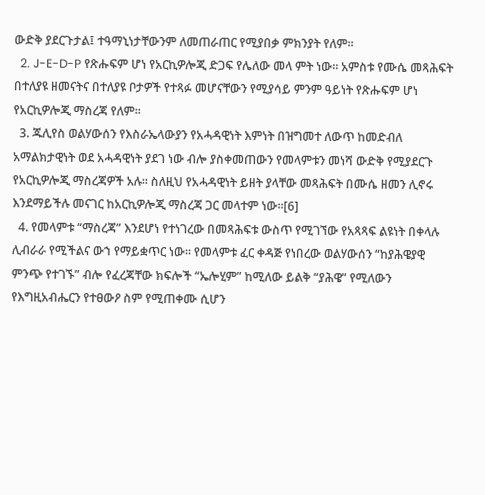ውድቅ ያደርጉታል፤ ተዓማኒነታቸውንም ለመጠራጠር የሚያበቃ ምክንያት የለም፡፡
  2. J-E-D-P የጽሑፍም ሆነ የአርኪዎሎጂ ድጋፍ የሌለው መላ ምት ነው፡፡ አምስቱ የሙሴ መጻሕፍት በተለያዩ ዘመናትና በተለያዩ ቦታዎች የተጻፉ መሆናቸውን የሚያሳይ ምንም ዓይነት የጽሑፍም ሆነ የአርኪዎሎጂ ማስረጃ የለም፡፡
  3. ጁሊየስ ወልሃውሰን የእስራኤላውያን የአሓዳዊነት እምነት በዝግመተ ለውጥ ከመድብለ አማልክታዊነት ወደ አሓዳዊነት ያደገ ነው ብሎ ያስቀመጠውን የመላምቱን መነሻ ውድቅ የሚያደርጉ የአርኪዎሎጂ ማስረጃዎች አሉ፡፡ ስለዚህ የአሓዳዊነት ይዘት ያላቸው መጻሕፍት በሙሴ ዘመን ሊኖሩ እንደማይችሉ መናገር ከአርኪዎሎጂ ማስረጃ ጋር መላተም ነው፡፡[6]
  4. የመላምቱ “ማስረጃ” እንደሆነ የተነገረው በመጻሕፍቱ ውስጥ የሚገኘው የአጻጻፍ ልዩነት በቀላሉ ሊብራራ የሚችልና ውኀ የማይቋጥር ነው፡፡ የመላምቱ ፈር ቀዳጅ የነበረው ወልሃውሰን “ከያሕዌያዊ ምንጭ የተገኙ” ብሎ የፈረጃቸው ክፍሎች “ኤሎሂም” ከሚለው ይልቅ “ያሕዌ” የሚለውን የእግዚአብሔርን የተፀውዖ ስም የሚጠቀሙ ሲሆን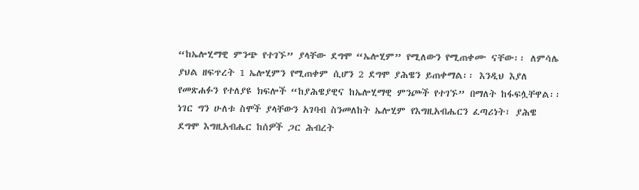“ከኤሎሂማዊ ምንጭ የተገኙ” ያላቸው ደግሞ “ኤሎሂም” የሚለውን የሚጠቀሙ ናቸው፡፡ ለምሳሌ ያህል ዘፍጥረት 1 ኤሎሂምን የሚጠቀም ሲሆን 2 ደግሞ ያሕዌን ይጠቀማል፡፡ እንዲህ እያለ የመጽሐፉን የተለያዩ ክፍሎች “ከያሕዌያዊና ከኤሎሂማዊ ምንጮች የተገኙ” በማለት ከፋፍሏቸዋል፡፡ ነገር ግን ሁለቱ ስሞች ያላቸውን አገባብ ስንመለከት ኤሎሂም የእግዚአብሔርን ፈጣሪነት፣ ያሕዌ ደግሞ እግዚአብሔር ከሰዎች ጋር ሕብረት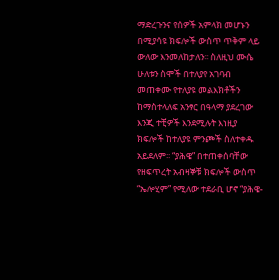ማድረጉንና የሰዎች አምላክ መሆኑን በሚያሳዩ ክፍሎች ውስጥ ጥቅም ላይ ውለው እንመለከታለን፡፡ ስለዚህ ሙሴ ሁለቱን ስሞች በተለያየ አገባብ መጠቀሙ የተለያዩ መልእክቶችን ከማስተላለፍ አንፃር በዓላማ ያደረገው እንጂ ተቺዎች እንደሚሉት እነዚያ ክፍሎች ከተለያዩ ምንጮች ስለተቀዱ አይደለም፡፡ “ያሕዌ” በተጠቀሰባቸው የዘፍጥረት አብዛኞቹ ክፍሎች ውስጥ “ኤሎሂም” የሚለው ተደራቢ ሆኖ “ያሕዌ-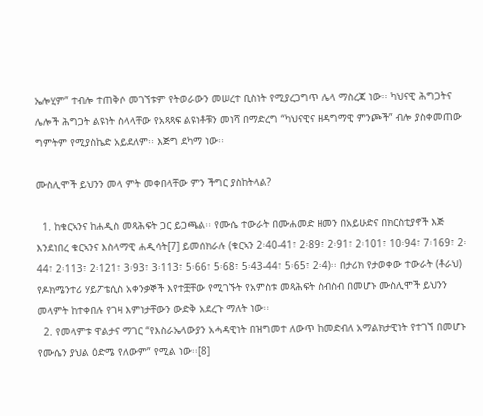ኤሎሂም” ተብሎ ተጠቅሶ መገኘቱም የትወራውን መሠረተ ቢስነት የሚያረጋግጥ ሌላ ማስረጃ ነው፡፡ ካህናዊ ሕግጋትና ሌሎች ሕግጋት ልዩነት ስላላቸው የአጻጻፍ ልዩነቶቹን መነሻ በማድረግ “ካህናዊና ዘዳግማዊ ምንጮች” ብሎ ያስቀመጠው ግምትም የሚያስኬድ አይደለም፡፡ እጅግ ደካማ ነው፡፡

ሙስሊሞች ይህንን መላ ምት መቀበላቸው ምን ችግር ያስከትላል?

  1. ከቁርኣንና ከሐዲስ መጻሕፍት ጋር ይጋጫል፡፡ የሙሴ ተውራት በሙሐመድ ዘመን በአይሁድና በክርስቲያኖች እጅ እንደነበረ ቁርኣንና እስላማዊ ሐዲሳት[7] ይመሰክራሉ (ቁርኣን 2፡40-41፣ 2፡89፣ 2፡91፣ 2፡101፣ 10፡94፣ 7፡169፣ 2፡44፣ 2፡113፣ 2፡121፣ 3፡93፣ 3፡113፣ 5፡66፣ 5፡68፣ 5፡43-44፣ 5፡65፣ 2፡4)፡፡ በታሪክ የታወቀው ተውራት (ቶራህ) የዶክሜንተሪ ሃይፖቴሲስ አቀንቃኞች እየተቿቸው የሚገኙት የአምስቱ መጻሕፍት ስብስብ በመሆኑ ሙስሊሞች ይህንን መላምት ከተቀበሉ የገዛ እምነታቸውን ውድቅ አደረጉ ማለት ነው፡፡
  2. የመላምቱ ዋልታና ማገር “የእስራኤላውያን አሓዳዊነት በዝግመተ ለውጥ ከመድብለ አማልክታዊነት የተገኘ በመሆኑ የሙሴን ያህል ዕድሜ የለውም” የሚል ነው፡፡[8]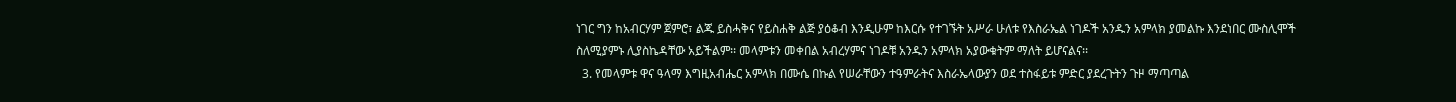ነገር ግን ከአብርሃም ጀምሮ፣ ልጁ ይስሓቅና የይስሐቅ ልጅ ያዕቆብ እንዲሁም ከእርሱ የተገኙት አሥራ ሁለቱ የእስራኤል ነገዶች አንዱን አምላክ ያመልኩ እንደነበር ሙስሊሞች  ስለሚያምኑ ሊያስኬዳቸው አይችልም፡፡ መላምቱን መቀበል አብረሃምና ነገዶቹ አንዱን አምላክ አያውቁትም ማለት ይሆናልና፡፡
  3. የመላምቱ ዋና ዓላማ እግዚአብሔር አምላክ በሙሴ በኩል የሠራቸውን ተዓምራትና እስራኤላውያን ወደ ተስፋይቱ ምድር ያደረጉትን ጉዞ ማጣጣል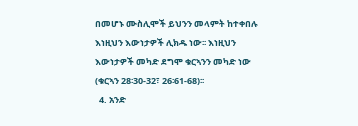በመሆኑ ሙስሊሞች ይህንን መላምት ከተቀበሉ እነዚህን እውነታዎች ሊክዱ ነው፡፡ እነዚህን እውነታዎች መካድ ደግሞ ቁርኣንን መካድ ነው (ቁርኣን 28፡30-32፣ 26፡61-68)፡፡
  4. አንድ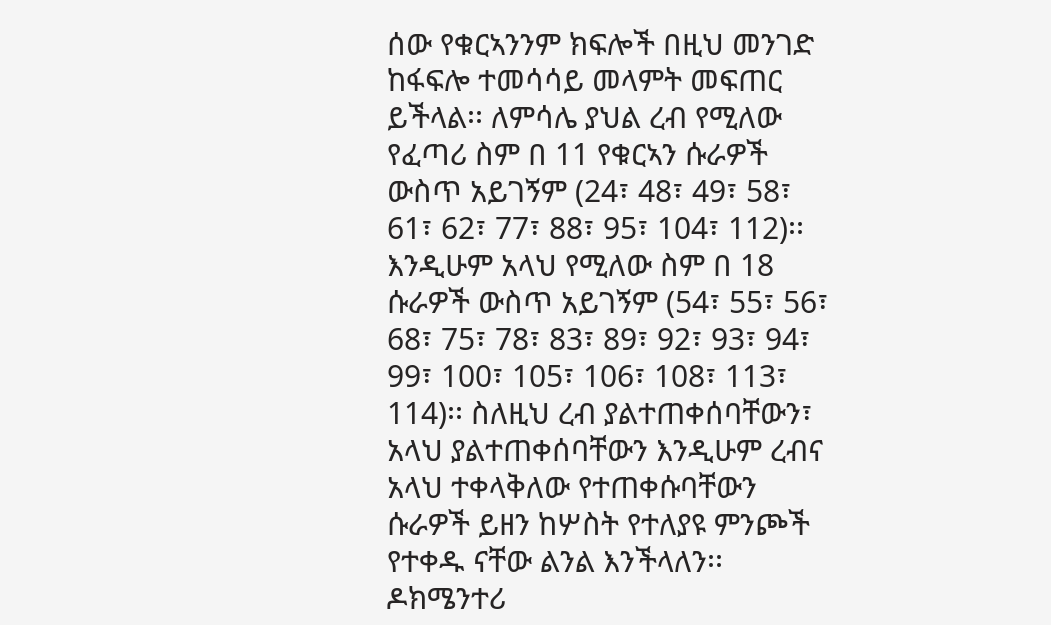ሰው የቁርኣንንም ክፍሎች በዚህ መንገድ ከፋፍሎ ተመሳሳይ መላምት መፍጠር ይችላል፡፡ ለምሳሌ ያህል ረብ የሚለው የፈጣሪ ስም በ 11 የቁርኣን ሱራዎች ውስጥ አይገኝም (24፣ 48፣ 49፣ 58፣ 61፣ 62፣ 77፣ 88፣ 95፣ 104፣ 112)፡፡ እንዲሁም አላህ የሚለው ስም በ 18 ሱራዎች ውስጥ አይገኝም (54፣ 55፣ 56፣ 68፣ 75፣ 78፣ 83፣ 89፣ 92፣ 93፣ 94፣ 99፣ 100፣ 105፣ 106፣ 108፣ 113፣ 114)፡፡ ስለዚህ ረብ ያልተጠቀሰባቸውን፣ አላህ ያልተጠቀሰባቸውን እንዲሁም ረብና አላህ ተቀላቅለው የተጠቀሱባቸውን ሱራዎች ይዘን ከሦስት የተለያዩ ምንጮች የተቀዱ ናቸው ልንል እንችላለን፡፡ ዶክሜንተሪ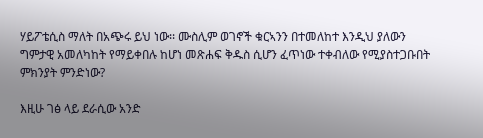ሃይፖቴሲስ ማለት በአጭሩ ይህ ነው፡፡ ሙስሊም ወገኖች ቁርኣንን በተመለከተ እንዲህ ያለውን ግምታዊ አመለካከት የማይቀበሉ ከሆነ መጽሐፍ ቅዱስ ሲሆን ፈጥነው ተቀብለው የሚያስተጋቡበት ምክንያት ምንድነው?

እዚሁ ገፅ ላይ ደራሲው አንድ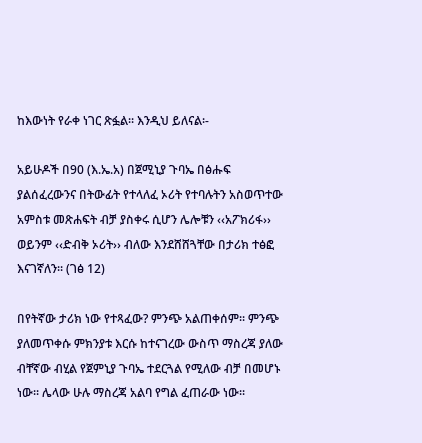ከእውነት የራቀ ነገር ጽፏል፡፡ እንዲህ ይለናል፡-

አይሁዶች በ90 (እ.ኤ.አ) በጀሚኒያ ጉባኤ በፅሑፍ ያልሰፈረውንና በትውፊት የተላለፈ ኦሪት የተባሉትን አስወጥተው አምስቱ መጽሐፍት ብቻ ያስቀሩ ሲሆን ሌሎቹን ‹‹አፖክሪፋ›› ወይንም ‹‹ድብቅ ኦሪት›› ብለው እንደሸሸጓቸው በታሪክ ተፅፎ እናገኛለን፡፡ (ገፅ 12)

በየትኛው ታሪክ ነው የተጻፈው? ምንጭ አልጠቀሰም፡፡ ምንጭ ያለመጥቀሱ ምክንያቱ እርሱ ከተናገረው ውስጥ ማስረጃ ያለው ብቸኛው ብሂል የጀምኒያ ጉባኤ ተደርጓል የሚለው ብቻ በመሆኑ ነው፡፡ ሌላው ሁሉ ማስረጃ አልባ የግል ፈጠራው ነው፡፡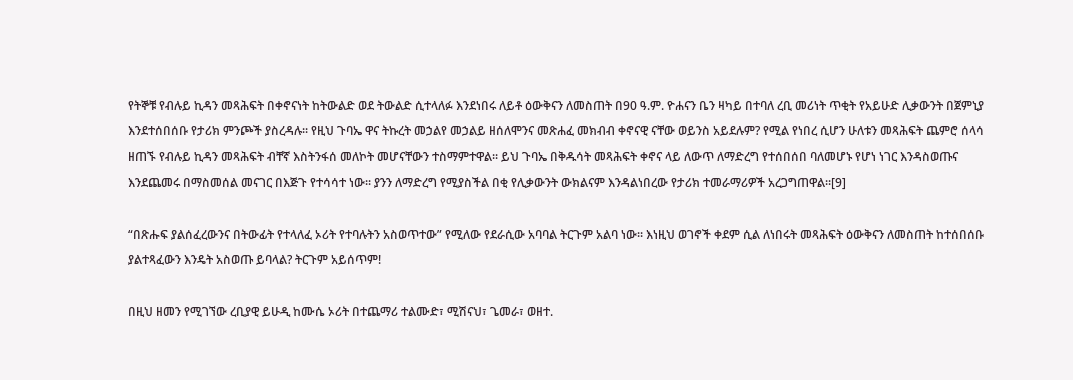የትኞቹ የብሉይ ኪዳን መጻሕፍት በቀኖናነት ከትውልድ ወደ ትውልድ ሲተላለፉ እንደነበሩ ለይቶ ዕውቅናን ለመስጠት በ90 ዓ.ም. ዮሐናን ቤን ዛካይ በተባለ ረቢ መሪነት ጥቂት የአይሁድ ሊቃውንት በጀምኒያ እንደተሰበሰቡ የታሪክ ምንጮች ያስረዳሉ፡፡ የዚህ ጉባኤ ዋና ትኩረት መኃልየ መኃልይ ዘሰለሞንና መጽሐፈ መክብብ ቀኖናዊ ናቸው ወይንስ አይደሉም? የሚል የነበረ ሲሆን ሁለቱን መጻሕፍት ጨምሮ ሰላሳ ዘጠኙ የብሉይ ኪዳን መጻሕፍት ብቸኛ እስትንፋሰ መለኮት መሆናቸውን ተስማምተዋል፡፡ ይህ ጉባኤ በቅዱሳት መጻሕፍት ቀኖና ላይ ለውጥ ለማድረግ የተሰበሰበ ባለመሆኑ የሆነ ነገር እንዳስወጡና እንደጨመሩ በማስመሰል መናገር በእጅጉ የተሳሳተ ነው፡፡ ያንን ለማድረግ የሚያስችል በቂ የሊቃውንት ውክልናም እንዳልነበረው የታሪክ ተመራማሪዎች አረጋግጠዋል፡፡[9]

“በጽሑፍ ያልሰፈረውንና በትውፊት የተላለፈ ኦሪት የተባሉትን አስወጥተው” የሚለው የደራሲው አባባል ትርጉም አልባ ነው፡፡ እነዚህ ወገኖች ቀደም ሲል ለነበሩት መጻሕፍት ዕውቅናን ለመስጠት ከተሰበሰቡ ያልተጻፈውን እንዴት አስወጡ ይባላል? ትርጉም አይሰጥም!

በዚህ ዘመን የሚገኘው ረቢያዊ ይሁዲ ከሙሴ ኦሪት በተጨማሪ ተልሙድ፣ ሚሽናህ፣ ጌመራ፣ ወዘተ.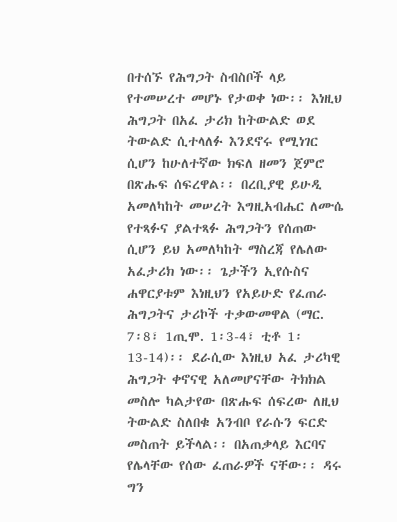በተሰኙ የሕግጋት ስብስቦች ላይ የተመሠረተ መሆኑ የታወቀ ነው፡፡ እነዚህ ሕግጋት በአፈ ታሪክ ከትውልድ ወደ ትውልድ ሲተላለፉ እንደኖሩ የሚነገር ሲሆን ከሁለተኛው ክፍለ ዘመን ጀምሮ በጽሑፍ ሰፍረዋል፡፡ በረቢያዊ ይሁዲ አመለካከት መሠረት እግዚአብሔር ለሙሴ የተጻፉና ያልተጻፉ ሕግጋትን የሰጠው ሲሆን ይህ አመለካከት ማስረጃ የሌለው አፈታሪክ ነው፡፡ ጌታችን ኢየሱስና ሐዋርያቱም እነዚህን የአይሁድ የፈጠራ ሕግጋትና ታሪኮች ተቃውመዋል (ማር. 7፡8፣ 1ጢሞ. 1፡3-4፣ ቲቶ 1፡13-14)፡፡ ደራሲው እነዚህ አፈ ታሪካዊ ሕግጋት ቀኖናዊ አለመሆናቸው ትክክል መስሎ ካልታየው በጽሑፍ ሰፍረው ለዚህ ትውልድ ስለበቁ አንብቦ የራሱን ፍርድ መስጠት ይችላል፡፡ በአጠቃላይ እርባና የሌላቸው የሰው ፈጠራዎች ናቸው፡፡ ዳሩ ግን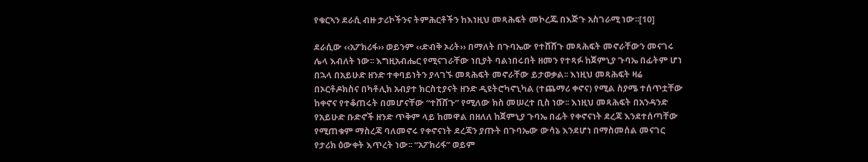የቁርኣን ደራሲ ብዙ ታሪኮችንና ትምሕርቶችን ከእነዚህ መጻሕፍት መኮረጁ በእጅጉ አስገራሚ ነው፡፡[10]

ደራሲው ‹‹አፖክሪፋ›› ወይንም ‹‹ድብቅ ኦሪት›› በማለት በጉባኤው የተሸሸጉ መጻሕፍት መኖራቸውን መናገሩ ሌላ እብለት ነው፡፡ እግዚአብሔር የሚናገራቸው ነቢያት ባልነበሩበት ዘመን የተጻፉ ከጀምኒያ ጉባኤ በፊትም ሆነ በኋላ በአይሁድ ዘንድ ተቀባይነትን ያላገኙ መጻሕፍት መኖራቸው ይታወቃል፡፡ እነዚህ መጻሕፍት ዛሬ በኦርቶዶክስና በካቶሊክ አብያተ ክርስቲያናት ዘንድ ዲዩትሮካኖኒካል (ተጨማሪ ቀኖና) የሚል ስያሜ ተሰጥቷቸው ከቀኖና የተቆጠሩት በመሆናቸው “ተሸሸጉ” የሚለው ክስ መሠረተ ቢስ ነው፡፡ እነዚህ መጻሕፍት በአንዳንድ የአይሁድ ቡድኖች ዘንድ ጥቅም ላይ ከመዋል በዘለለ ከጀምኒያ ጉባኤ በፊት የቀኖናነት ደረጃ እንደተሰጣቸው የሚጠቁም ማስረጃ ባለመኖሩ የቀኖናነት ደረጃን ያጡት በጉባኤው ውሳኔ እንደሆነ በማስመሰል መናገር የታሪክ ዕውቀት እጥረት ነው፡፡ “አፖክሪፋ” ወይም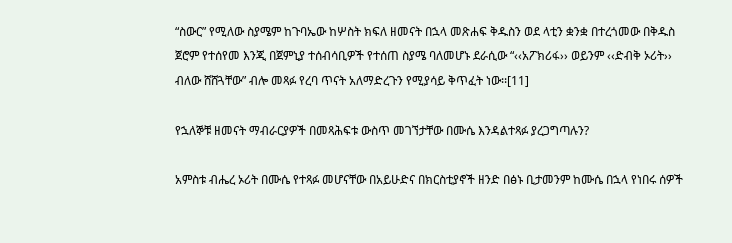“ስውር” የሚለው ስያሜም ከጉባኤው ከሦስት ክፍለ ዘመናት በኋላ መጽሐፍ ቅዱስን ወደ ላቲን ቋንቋ በተረጎመው በቅዱስ ጀሮም የተሰየመ እንጂ በጀምኒያ ተሰብሳቢዎች የተሰጠ ስያሜ ባለመሆኑ ደራሲው “‹‹አፖክሪፋ›› ወይንም ‹‹ድብቅ ኦሪት›› ብለው ሸሸጓቸው” ብሎ መጻፉ የረባ ጥናት አለማድረጉን የሚያሳይ ቅጥፈት ነው፡፡[11]

የኋለኞቹ ዘመናት ማብራርያዎች በመጻሕፍቱ ውስጥ መገኘታቸው በሙሴ እንዳልተጻፉ ያረጋግጣሉን?

አምስቱ ብሔረ ኦሪት በሙሴ የተጻፉ መሆናቸው በአይሁድና በክርስቲያኖች ዘንድ በፅኑ ቢታመንም ከሙሴ በኋላ የነበሩ ሰዎች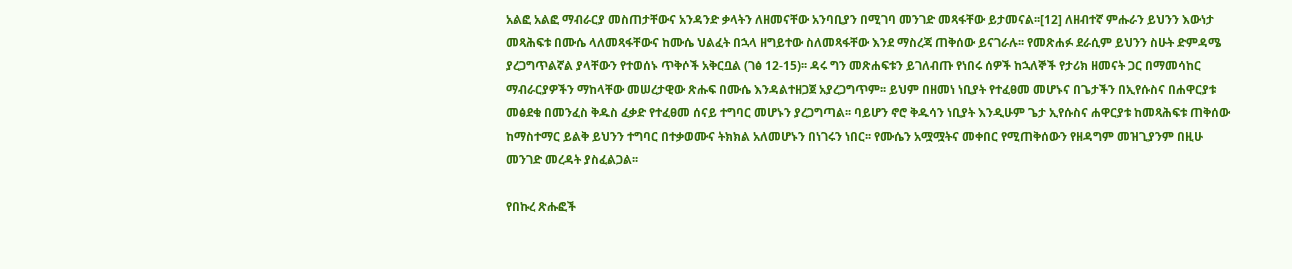አልፎ አልፎ ማብራርያ መስጠታቸውና አንዳንድ ቃላትን ለዘመናቸው አንባቢያን በሚገባ መንገድ መጻፋቸው ይታመናል፡፡[12] ለዘብተኛ ምሑራን ይህንን እውነታ መጻሕፍቱ በሙሴ ላለመጻፋቸውና ከሙሴ ህልፈት በኋላ ዘግይተው ስለመጻፋቸው እንደ ማስረጃ ጠቅሰው ይናገራሉ፡፡ የመጽሐፉ ደራሲም ይህንን ስሁት ድምዳሜ ያረጋግጥልኛል ያላቸውን የተወሰኑ ጥቅሶች አቅርቧል (ገፅ 12-15)፡፡ ዳሩ ግን መጽሐፍቱን ይገለብጡ የነበሩ ሰዎች ከኋለኞች የታሪክ ዘመናት ጋር በማመሳከር ማብራርያዎችን ማከላቸው መሠረታዊው ጽሑፍ በሙሴ እንዳልተዘጋጀ አያረጋግጥም፡፡ ይህም በዘመነ ነቢያት የተፈፀመ መሆኑና በጌታችን በኢየሱስና በሐዋርያቱ መፅደቁ በመንፈስ ቅዱስ ፈቃድ የተፈፀመ ሰናይ ተግባር መሆኑን ያረጋግጣል፡፡ ባይሆን ኖሮ ቅዱሳን ነቢያት እንዲሁም ጌታ ኢየሱስና ሐዋርያቱ ከመጻሕፍቱ ጠቅሰው ከማስተማር ይልቅ ይህንን ተግባር በተቃወሙና ትክክል አለመሆኑን በነገሩን ነበር፡፡ የሙሴን አሟሟትና መቀበር የሚጠቅሰውን የዘዳግም መዝጊያንም በዚሁ መንገድ መረዳት ያስፈልጋል፡፡

የበኩረ ጽሑፎች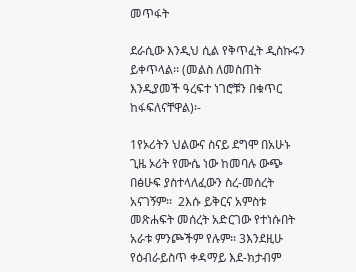መጥፋት

ደራሲው እንዲህ ሲል የቅጥፈት ዲስኩሩን ይቀጥላል፡፡ (መልስ ለመስጠት እንዲያመች ዓረፍተ ነገሮቹን በቁጥር ከፋፍለናቸዋል)፡-

1የኦሪትን ህልውና ስናይ ደግሞ በአሁኑ ጊዜ ኦሪት የሙሴ ነው ከመባሉ ውጭ በፅሁፍ ያስተላለፈውን ስረ-መሰረት አናገኝም፡፡  2እሱ ይቅርና አምስቱ መጽሐፍት መሰረት አድርገው የተነሱበት አራቱ ምንጮችም የሉም፡፡ 3እንደዚሁ የዕብራይስጥ ቀዳማይ እደ-ክታብም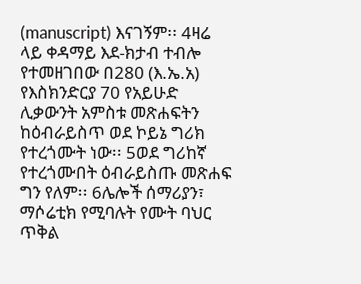(manuscript) እናገኝም፡፡ 4ዛሬ ላይ ቀዳማይ እደ-ክታብ ተብሎ የተመዘገበው በ280 (እ.ኤ.አ) የእስክንድርያ 70 የአይሁድ ሊቃውንት አምስቱ መጽሐፍትን ከዕብራይስጥ ወደ ኮይኔ ግሪክ የተረጎሙት ነው፡፡ 5ወደ ግሪከኛ የተረጎሙበት ዕብራይስጡ መጽሐፍ ግን የለም፡፡ 6ሌሎች ሰማሪያን፣ ማሶሬቲክ የሚባሉት የሙት ባህር ጥቅል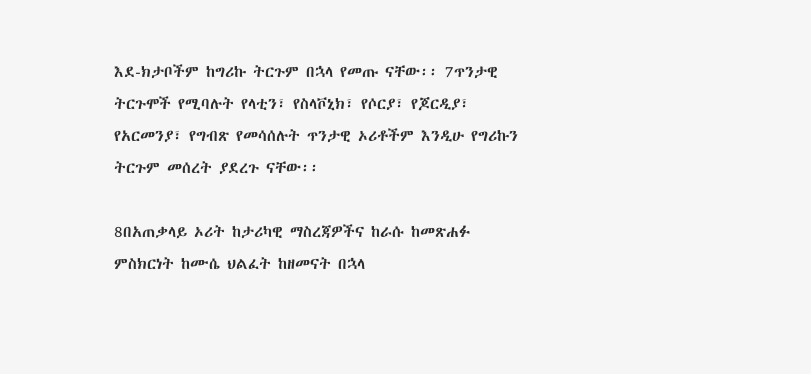እደ-ክታቦችም ከግሪኩ ትርጉም በኋላ የመጡ ናቸው፡፡ 7ጥንታዊ ትርጉሞች የሚባሉት የላቲን፣ የስላቮኒክ፣ የሶርያ፣ የጆርዲያ፣ የአርመንያ፣ የግብጽ የመሳሰሉት ጥንታዊ ኦሪቶችም እንዲሁ የግሪኩን ትርጉም መሰረት ያደረጉ ናቸው፡፡

8በአጠቃላይ ኦሪት ከታሪካዊ ማስረጃዎችና ከራሱ ከመጽሐፉ ምስክርነት ከሙሴ ህልፈት ከዘመናት በኋላ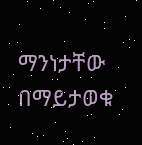ማንነታቸው በማይታወቁ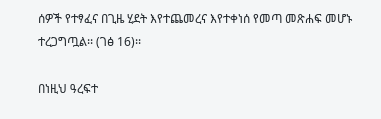ሰዎች የተፃፈና በጊዜ ሂደት እየተጨመረና እየተቀነሰ የመጣ መጽሐፍ መሆኑ ተረጋግጧል፡፡ (ገፅ 16)፡፡

በነዚህ ዓረፍተ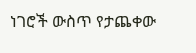ነገሮች ውስጥ የታጨቀው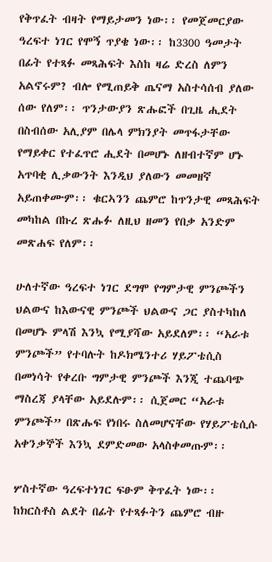የቅጥፈት ብዛት የማይታመን ነው፡፡ የመጀመርያው ዓረፍተ ነገር የሞኝ ጥያቄ ነው፡፡ ከ3300 ዓመታት በፊት የተጻፉ መጻሕፍት እስከ ዛሬ ድረስ ለምን አልኖሩም? ብሎ የሚጠይቅ ጤናማ አስተሳሰብ ያለው ሰው የለም፡፡ ጥንታውያን ጽሑፎች በጊዜ ሒደት በስብሰው አሊያም በሌላ ምክንያት መጥፋታቸው የማይቀር የተፈጥሮ ሒደት በመሆኑ ለዘብተኛም ሆኑ አጥባቂ ሊቃውንት እንዲህ ያለውን መመዘኛ አይጠቀሙም፡፡ ቁርኣንን ጨምሮ ከጥንታዊ መጻሕፍት መካከል በኩረ ጽሑፉ ለዚህ ዘመን የበቃ አንድም መጽሐፍ የለም፡፡

ሁለተኛው ዓረፍተ ነገር ደግሞ የግምታዊ ምንጮችን ህልውና ከእውናዊ ምንጮች ህልውና ጋር ያስተካከለ በመሆኑ ምላሽ እንኳ የሚያሻው አይደለም፡፡ “አራቱ ምንጮች” የተባሉት ከዶክሜንተሪ ሃይፖቴሲስ በመነሳት የቀረቡ ግምታዊ ምንጮች እንጂ ተጨባጭ ማስረጃ ያላቸው አይደሉም፡፡ ሲጀመር “አራቱ ምንጮች” በጽሑፍ የነበሩ ስለመሆናቸው የሃይፖቴሲሱ አቀንቃኞች እንኳ ደምድመው አላስቀመጡም፡፡

ሦስተኛው ዓረፍተነገር ፍፁም ቅጥፈት ነው፡፡ ከክርስቶስ ልደት በፊት የተጻፉትን ጨምሮ ብዙ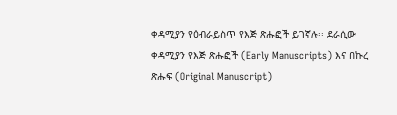ቀዳሚያን የዕብራይስጥ የእጅ ጽሑፎች ይገኛሉ፡፡ ደራሲው ቀዳሚያን የእጅ ጽሑፎች (Early Manuscripts) እና በኩረ ጽሑፍ (Original Manuscript)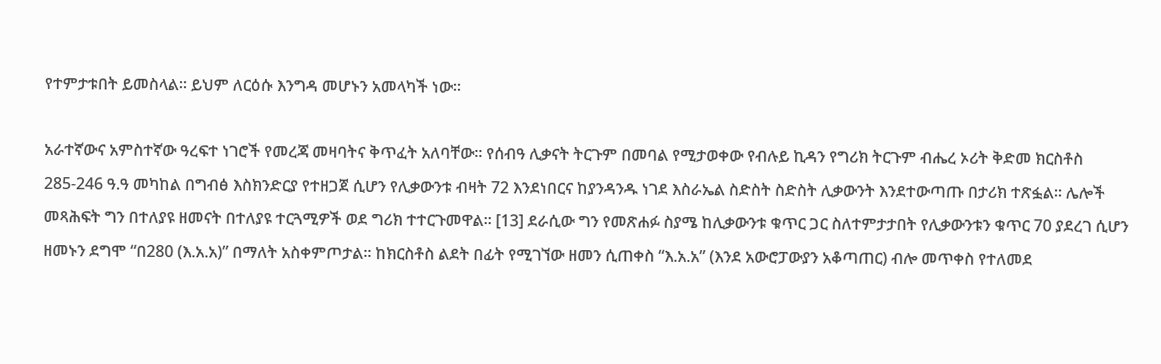የተምታቱበት ይመስላል፡፡ ይህም ለርዕሱ እንግዳ መሆኑን አመላካች ነው፡፡

አራተኛውና አምስተኛው ዓረፍተ ነገሮች የመረጃ መዛባትና ቅጥፈት አለባቸው፡፡ የሰብዓ ሊቃናት ትርጉም በመባል የሚታወቀው የብሉይ ኪዳን የግሪክ ትርጉም ብሔረ ኦሪት ቅድመ ክርስቶስ 285-246 ዓ.ዓ መካከል በግብፅ እስክንድርያ የተዘጋጀ ሲሆን የሊቃውንቱ ብዛት 72 እንደነበርና ከያንዳንዱ ነገደ እስራኤል ስድስት ስድስት ሊቃውንት እንደተውጣጡ በታሪክ ተጽፏል፡፡ ሌሎች መጻሕፍት ግን በተለያዩ ዘመናት በተለያዩ ተርጓሚዎች ወደ ግሪክ ተተርጉመዋል፡፡ [13] ደራሲው ግን የመጽሐፉ ስያሜ ከሊቃውንቱ ቁጥር ጋር ስለተምታታበት የሊቃውንቱን ቁጥር 70 ያደረገ ሲሆን ዘመኑን ደግሞ “በ280 (እ.አ.አ)” በማለት አስቀምጦታል፡፡ ከክርስቶስ ልደት በፊት የሚገኘው ዘመን ሲጠቀስ “እ.አ.አ” (እንደ አውሮፓውያን አቆጣጠር) ብሎ መጥቀስ የተለመደ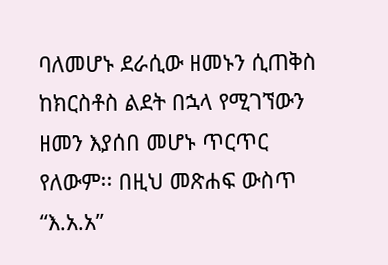ባለመሆኑ ደራሲው ዘመኑን ሲጠቅስ ከክርስቶስ ልደት በኋላ የሚገኘውን ዘመን እያሰበ መሆኑ ጥርጥር የለውም፡፡ በዚህ መጽሐፍ ውስጥ “እ.አ.አ”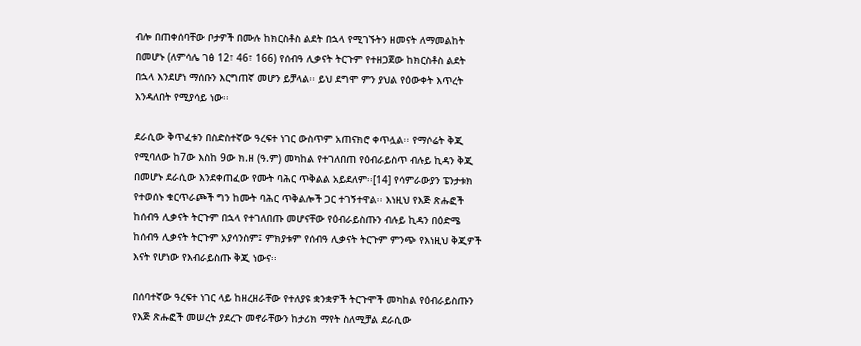ብሎ በጠቀሰባቸው ቦታዎች በሙሉ ከክርስቶስ ልደት በኋላ የሚገኙትን ዘመናት ለማመልከት በመሆኑ (ለምሳሌ ገፅ 12፣ 46፣ 166) የሰብዓ ሊቃናት ትርጉም የተዘጋጀው ከክርስቶስ ልደት በኋላ እንደሆነ ማሰቡን እርግጠኛ መሆን ይቻላል፡፡ ይህ ደግሞ ምን ያህል የዕውቀት እጥረት እንዳለበት የሚያሳይ ነው፡፡

ደራሲው ቅጥፈቱን በስድስተኛው ዓረፍተ ነገር ውስጥም አጠናክሮ ቀጥሏል፡፡ የማሶሬት ቅጂ የሚባለው ከ7ው እስከ 9ው ክ.ዘ (ዓ.ም) መካከል የተገለበጠ የዕብራይስጥ ብሉይ ኪዳን ቅጂ በመሆኑ ደራሲው እንደቀጠፈው የሙት ባሕር ጥቅልል አይደለም፡፡[14] የሳምራውያን ፔንታቱክ የተወሰኑ ቁርጥራጮች ግን ከሙት ባሕር ጥቅልሎች ጋር ተገኝተዋል፡፡ እነዚህ የእጅ ጽሑፎች ከሰብዓ ሊቃናት ትርጉም በኋላ የተገለበጡ መሆናቸው የዕብራይስጡን ብሉይ ኪዳን በዕድሜ ከሰብዓ ሊቃናት ትርጉም አያሳንስም፤ ምክያቱም የሰብዓ ሊቃናት ትርጉም ምንጭ የእነዚህ ቅጂዎች እናት የሆነው የእብራይስጡ ቅጂ ነውና፡፡

በሰባተኛው ዓረፍተ ነገር ላይ ከዘረዘራቸው የተለያዩ ቋንቋዎች ትርጉሞች መካከል የዕብራይስጡን የእጅ ጽሑፎች መሠረት ያደረጉ መኖራቸውን ከታሪክ ማየት ስለሚቻል ደራሲው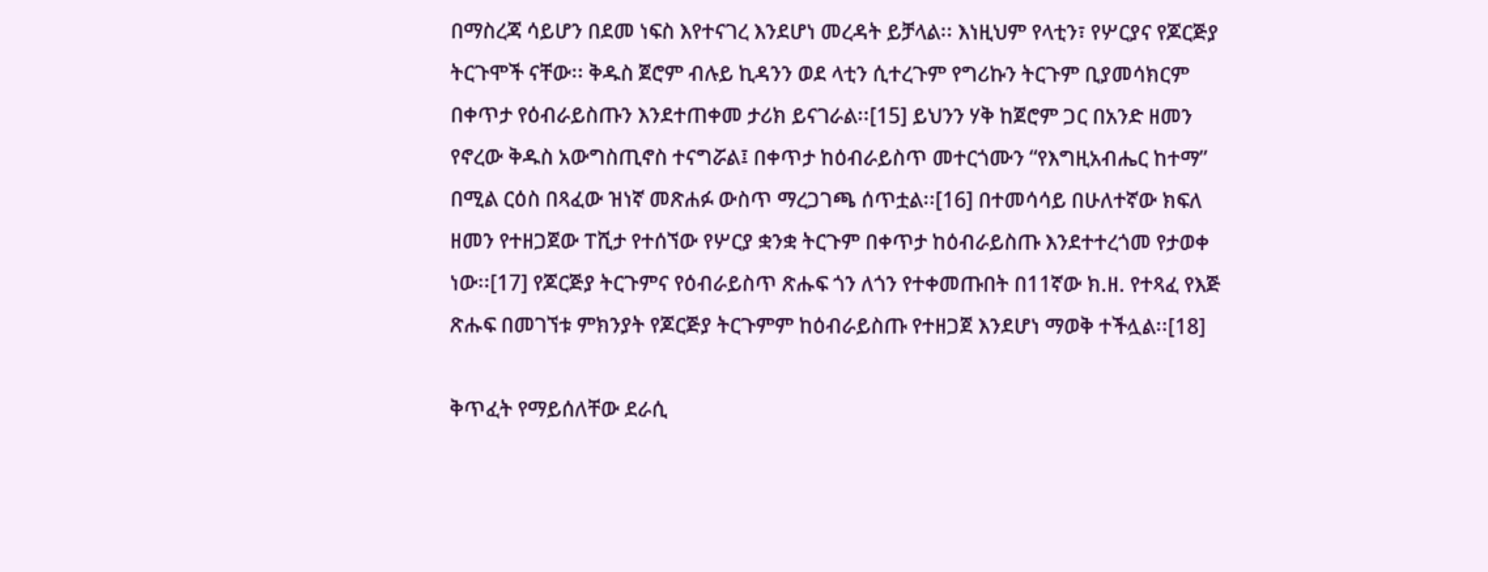በማስረጃ ሳይሆን በደመ ነፍስ እየተናገረ እንደሆነ መረዳት ይቻላል፡፡ እነዚህም የላቲን፣ የሦርያና የጆርጅያ ትርጉሞች ናቸው፡፡ ቅዱስ ጀሮም ብሉይ ኪዳንን ወደ ላቲን ሲተረጉም የግሪኩን ትርጉም ቢያመሳክርም በቀጥታ የዕብራይስጡን እንደተጠቀመ ታሪክ ይናገራል፡፡[15] ይህንን ሃቅ ከጀሮም ጋር በአንድ ዘመን የኖረው ቅዱስ አውግስጢኖስ ተናግሯል፤ በቀጥታ ከዕብራይስጥ መተርጎሙን “የእግዚአብሔር ከተማ” በሚል ርዕስ በጻፈው ዝነኛ መጽሐፉ ውስጥ ማረጋገጫ ሰጥቷል፡፡[16] በተመሳሳይ በሁለተኛው ክፍለ ዘመን የተዘጋጀው ፐሺታ የተሰኘው የሦርያ ቋንቋ ትርጉም በቀጥታ ከዕብራይስጡ እንደተተረጎመ የታወቀ ነው፡፡[17] የጆርጅያ ትርጉምና የዕብራይስጥ ጽሑፍ ጎን ለጎን የተቀመጡበት በ11ኛው ክ.ዘ. የተጻፈ የእጅ ጽሑፍ በመገኘቱ ምክንያት የጆርጅያ ትርጉምም ከዕብራይስጡ የተዘጋጀ እንደሆነ ማወቅ ተችሏል፡፡[18]

ቅጥፈት የማይሰለቸው ደራሲ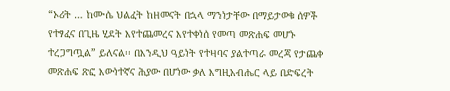“ኦሪት … ከሙሴ ህልፈት ከዘመናት በኋላ ማንነታቸው በማይታወቁ ሰዎች የተፃፈና በጊዜ ሂደት እየተጨመረና እየተቀነሰ የመጣ መጽሐፍ መሆኑ ተረጋግጧል” ይለናል፡፡ በእንዲህ ዓይነት የተዛባና ያልተጣራ መረጃ የታጨቀ መጽሐፍ ጽፎ እውነተኛና ሕያው በሆነው ቃለ እግዚአብሔር ላይ በድፍረት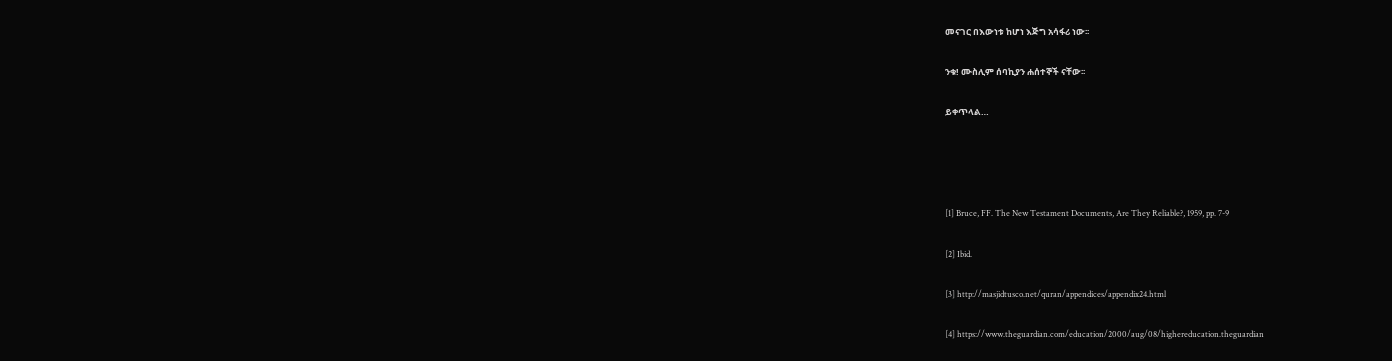መናገር በእውነቱ ከሆነ እጅግ አሳፋሪ ነው፡፡

ንቁ! ሙስሊም ሰባኪያን ሐሰተኞች ናቸው፡፡

ይቀጥላል…




[1] Bruce, FF. The New Testament Documents, Are They Reliable?, 1959, pp. 7-9

[2] Ibid.

[3] http://masjidtusco.net/quran/appendices/appendix24.html

[4] https://www.theguardian.com/education/2000/aug/08/highereducation.theguardian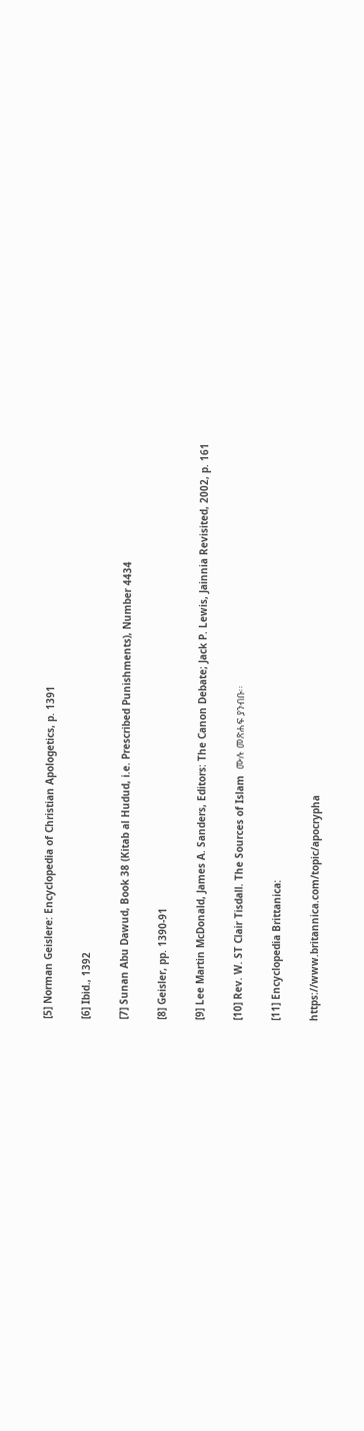[5] Norman Geislere: Encyclopedia of Christian Apologetics, p. 1391

[6] Ibid., 1392

[7] Sunan Abu Dawud, Book 38 (Kitab al Hudud, i.e. Prescribed Punishments), Number 4434

[8] Geisler, pp. 1390-91

[9] Lee Martin McDonald, James A. Sanders, Editors: The Canon Debate; Jack P. Lewis, Jainnia Revisited, 2002, p. 161

[10] Rev. W. ST Clair Tisdall. The Sources of Islam  ሙሉ መጽሐፍ ያንብቡ፡፡

[11] Encyclopedia Brittanica:

https://www.britannica.com/topic/apocrypha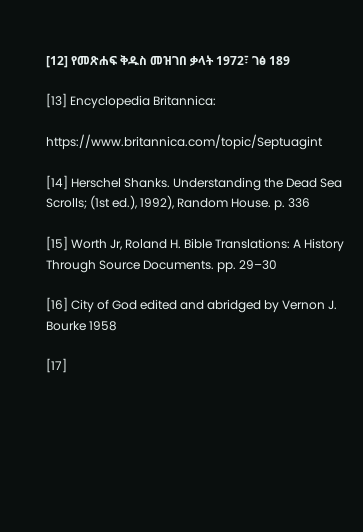[12] የመጽሐፍ ቅዱስ መዝገበ ቃላት 1972፣ ገፅ 189

[13] Encyclopedia Britannica:

https://www.britannica.com/topic/Septuagint

[14] Herschel Shanks. Understanding the Dead Sea Scrolls; (1st ed.), 1992), Random House. p. 336

[15] Worth Jr, Roland H. Bible Translations: A History Through Source Documents. pp. 29–30

[16] City of God edited and abridged by Vernon J. Bourke 1958

[17]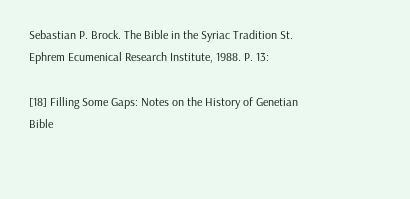Sebastian P. Brock. The Bible in the Syriac Tradition St. Ephrem Ecumenical Research Institute, 1988. P. 13:

[18] Filling Some Gaps: Notes on the History of Genetian Bible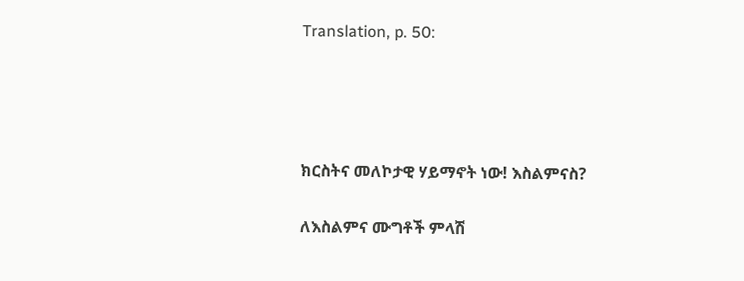Translation, p. 50:




ክርስትና መለኮታዊ ሃይማኖት ነው! እስልምናስ?

ለእስልምና ሙግቶች ምላሽ